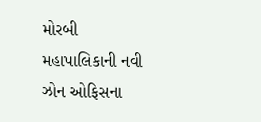મોરબી મહાપાલિકાની નવી ઝોન ઓફિસના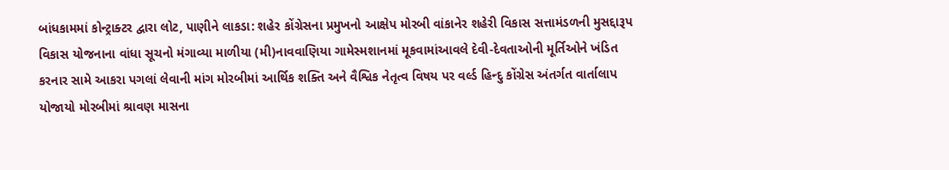બાંધકામમાં કોન્ટ્રાક્ટર દ્વારા લોટ, પાણીને લાકડા: શહેર કોંગ્રેસના પ્રમુખનો આક્ષેપ મોરબી વાંકાનેર શહેરી વિકાસ સત્તામંડળની મુસદ્દારૂપ વિકાસ યોજનાના વાંધા સૂચનો મંગાવ્યા માળીયા (મી)નાવવાણિયા ગામેસ્મશાનમાં મૂકવામાંઆવલે દેવી-દેવતાઓની મૂર્તિઓને ખંડિત કરનાર સામે આકરા પગલાં લેવાની માંગ મોરબીમાં આર્થિક શક્તિ અને વૈશ્વિક નેતૃત્વ વિષય પર વર્લ્ડ હિન્દુ કોંગ્રેસ અંતર્ગત વાર્તાલાપ યોજાયો મોરબીમાં શ્રાવણ માસના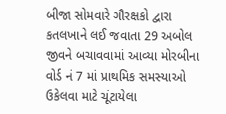બીજા સોમવારે ગૌરક્ષકો દ્વારા કતલખાને લઈ જવાતા 29 અબોલ જીવને બચાવવામાં આવ્યા મોરબીના વોર્ડ નં 7 માં પ્રાથમિક સમસ્યાઓ ઉકેલવા માટે ચૂંટાયેલા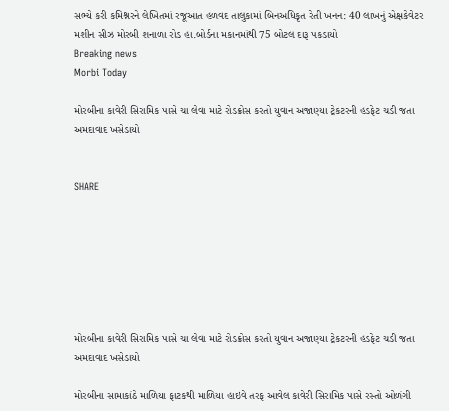સભ્યે કરી કમિશ્નરને લેખિતમાં રજૂઆત હળવદ તાલુકામાં બિનઅધિકૃત રેતી ખનન: 40 લાખનું એક્ષકેવેટર મશીન સીઝ મોરબી શનાળા રોડ હા.બોર્ડના મકાનમાંથી 75 બોટલ દારૂ પકડાયો
Breaking news
Morbi Today

મોરબીના કાવેરી સિરામિક પાસે ચા લેવા માટે રોડક્રોસ કરતો યુવાન અજાણ્યા ટ્રેકટરની હડફેટ ચડી જતા અમદાવાદ ખસેડાયો


SHARE







મોરબીના કાવેરી સિરામિક પાસે ચા લેવા માટે રોડક્રોસ કરતો યુવાન અજાણ્યા ટ્રેકટરની હડફેટ ચડી જતા અમદાવાદ ખસેડાયો

મોરબીના સામાકાંઠે માળિયા ફાટકથી માળિયા હાઇવે તરફ આવેલ કાવેરી સિરામિક પાસે રસ્તો ઓળંગી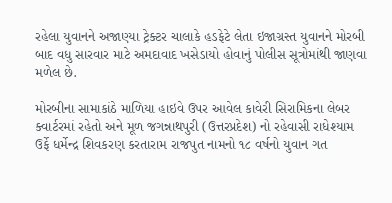રહેલા યુવાનને અજાણ્યા ટ્રેક્ટર ચાલાકે હડફેટે લેતા ઇજાગ્રસ્ત યુવાનને મોરબી બાદ વધુ સારવાર માટે અમદાવાદ ખસેડાયો હોવાનું પોલીસ સૂત્રોમાંથી જાણવા મળેલ છે.

મોરબીના સામાકાંઠે માળિયા હાઇવે ઉપર આવેલ કાવેરી સિરામિકના લેબર ક્વાર્ટરમાં રહેતો અને મૂળ જગન્નાથપુરી (ઉત્તરપ્રદેશ) નો રહેવાસી રાધેશ્યામ ઉર્ફે ધર્મેન્દ્ર શિવકરણ કરતારામ રાજપુત નામનો ૧૮ વર્ષનો યુવાન ગત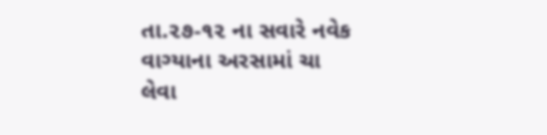તા.૨૭-૧૨ ના સવારે નવેક વાગ્યાના અરસામાં ચા લેવા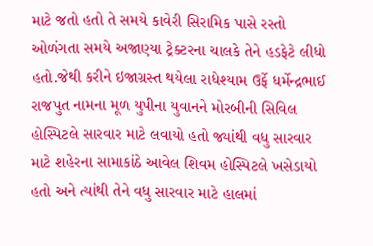માટે જતો હતો તે સમયે કાવેરી સિરામિક પાસે રસ્તો ઓળંગતા સમયે અજાણ્યા ટ્રેક્ટરના ચાલકે તેને હડફેટે લીધો હતો.જેથી કરીને ઇજાગ્રસ્ત થયેલા રાધેશ્યામ ઉર્ફે ધર્મેન્દ્રભાઈ રાજપુત નામના મૂળ યુપીના યુવાનને મોરબીની સિવિલ હોસ્પિટલે સારવાર માટે લવાયો હતો જ્યાંથી વધુ સારવાર માટે શહેરના સામાકાંઠે આવેલ શિવમ હોસ્પિટલે ખસેડાયો હતો અને ત્યાંથી તેને વધુ સારવાર માટે હાલમાં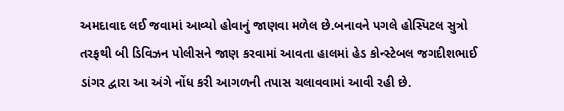અમદાવાદ લઈ જવામાં આવ્યો હોવાનું જાણવા મળેલ છે.બનાવને પગલે હોસ્પિટલ સુત્રો તરફથી બી ડિવિઝન પોલીસને જાણ કરવામાં આવતા હાલમાં હેડ કોન્સ્ટેબલ જગદીશભાઈ ડાંગર દ્વારા આ અંગે નોંધ કરી આગળની તપાસ ચલાવવામાં આવી રહી છે.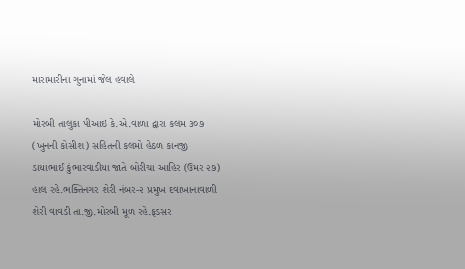મારામારીના ગુનામાં જેલ હવાલે

મોરબી તાલુકા પીઆઇ કે.એ.વાળા દ્વારા કલમ ૩૦૭ (ખુનની કોસીશ) સહિતની કલમો હેઠળ કાનજી ડાયાભાઈ કુંભારવાડીયા જાતે બોરીચા આહિર (ઉમર ૨૭) હાલ રહે.ભક્તિનગર શેરી નંબર-૨ પ્રમુખ દવાખાનાવાળી શેરી વાવડી તા.જી.મોરબી મૂળ રહે.ફડસર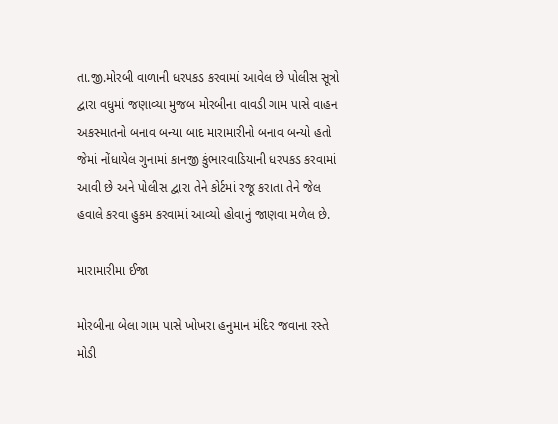તા.જી.મોરબી વાળાની ધરપકડ કરવામાં આવેલ છે પોલીસ સૂત્રો દ્વારા વધુમાં જણાવ્યા મુજબ મોરબીના વાવડી ગામ પાસે વાહન અકસ્માતનો બનાવ બન્યા બાદ મારામારીનો બનાવ બન્યો હતો જેમાં નોંધાયેલ ગુનામાં કાનજી કુંભારવાડિયાની ધરપકડ કરવામાં આવી છે અને પોલીસ દ્વારા તેને કોર્ટમાં રજૂ કરાતા તેને જેલ હવાલે કરવા હુકમ કરવામાં આવ્યો હોવાનું જાણવા મળેલ છે.

મારામારીમા ઈજા

મોરબીના બેલા ગામ પાસે ખોખરા હનુમાન મંદિર જવાના રસ્તે મોડી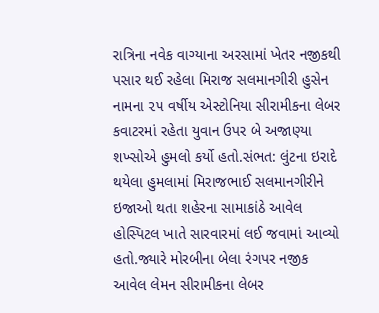રાત્રિના નવેક વાગ્યાના અરસામાં ખેતર નજીકથી પસાર થઈ રહેલા મિરાજ સલમાનગીરી હુસેન નામના ૨૫ વર્ષીય એસ્ટોનિયા સીરામીકના લેબર કવાટરમાં રહેતા યુવાન ઉપર બે અજાણ્યા શખ્સોએ હુમલો કર્યો હતો.સંભત: લુંટના ઇરાદે થયેલા હુમલામાં મિરાજભાઈ સલમાનગીરીને ઇજાઓ થતા શહેરના સામાકાંઠે આવેલ હોસ્પિટલ ખાતે સારવારમાં લઈ જવામાં આવ્યો હતો.જ્યારે મોરબીના બેલા રંગપર નજીક આવેલ લેમન સીરામીકના લેબર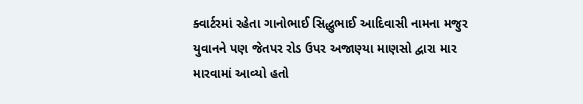ક્વાર્ટરમાં રહેતા ગાનોભાઈ સિદ્ધુભાઈ આદિવાસી નામના મજુર યુવાનને પણ જેતપર રોડ ઉપર અજાણ્યા માણસો દ્વારા માર મારવામાં આવ્યો હતો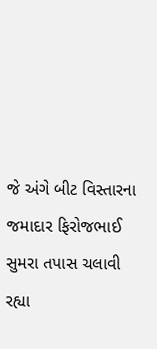જે અંગે બીટ વિસ્તારના જમાદાર ફિરોજભાઈ સુમરા તપાસ ચલાવી રહ્યા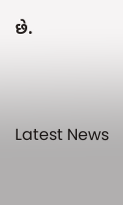છે.




Latest News